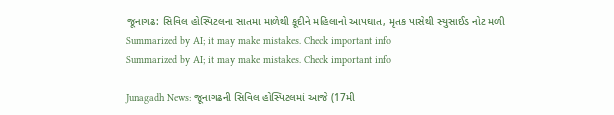જૂનાગઢ: સિવિલ હોસ્પિટલના સાતમા માળેથી કૂદીને મહિલાનો આપઘાત, મૃતક પાસેથી સ્યુસાઈડ નોટ મળી
Summarized by AI; it may make mistakes. Check important info
Summarized by AI; it may make mistakes. Check important info

Junagadh News: જૂનાગઢની સિવિલ હોસ્પિટલમાં આજે (17મી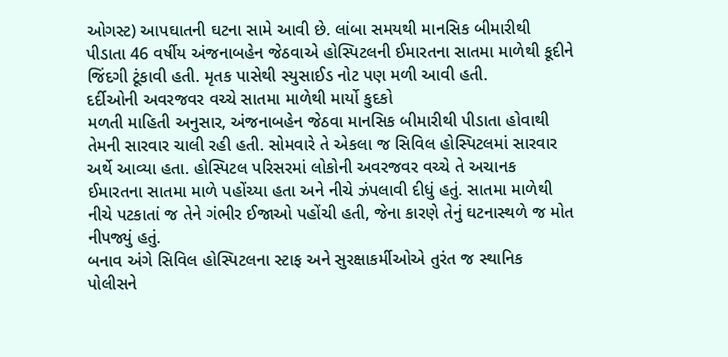ઓગસ્ટ) આપઘાતની ઘટના સામે આવી છે. લાંબા સમયથી માનસિક બીમારીથી પીડાતા 46 વર્ષીય અંજનાબહેન જેઠવાએ હોસ્પિટલની ઈમારતના સાતમા માળેથી કૂદીને જિંદગી ટૂંકાવી હતી. મૃતક પાસેથી સ્યુસાઈડ નોટ પણ મળી આવી હતી.
દર્દીઓની અવરજવર વચ્ચે સાતમા માળેથી માર્યો કુદકો
મળતી માહિતી અનુસાર, અંજનાબહેન જેઠવા માનસિક બીમારીથી પીડાતા હોવાથી તેમની સારવાર ચાલી રહી હતી. સોમવારે તે એકલા જ સિવિલ હોસ્પિટલમાં સારવાર અર્થે આવ્યા હતા. હોસ્પિટલ પરિસરમાં લોકોની અવરજવર વચ્ચે તે અચાનક ઈમારતના સાતમા માળે પહોંચ્યા હતા અને નીચે ઝંપલાવી દીધું હતું. સાતમા માળેથી નીચે પટકાતાં જ તેને ગંભીર ઈજાઓ પહોંચી હતી, જેના કારણે તેનું ઘટનાસ્થળે જ મોત નીપજ્યું હતું.
બનાવ અંગે સિવિલ હોસ્પિટલના સ્ટાફ અને સુરક્ષાકર્મીઓએ તુરંત જ સ્થાનિક પોલીસને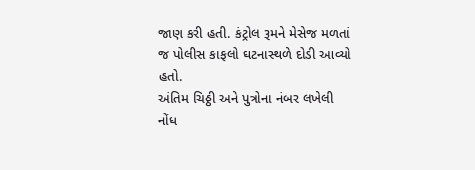જાણ કરી હતી. કંટ્રોલ રૂમને મેસેજ મળતાં જ પોલીસ કાફલો ઘટનાસ્થળે દોડી આવ્યો હતો.
અંતિમ ચિઠ્ઠી અને પુત્રોના નંબર લખેલી નોંધ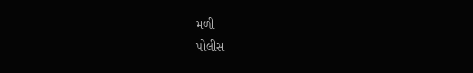મળી
પોલીસ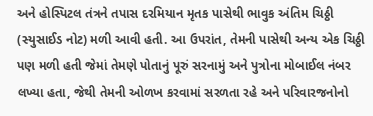અને હોસ્પિટલ તંત્રને તપાસ દરમિયાન મૃતક પાસેથી ભાવુક અંતિમ ચિઠ્ઠી (સ્યુસાઈડ નોટ) મળી આવી હતી. આ ઉપરાંત, તેમની પાસેથી અન્ય એક ચિઠ્ઠી પણ મળી હતી જેમાં તેમણે પોતાનું પૂરું સરનામું અને પુત્રોના મોબાઈલ નંબર લખ્યા હતા, જેથી તેમની ઓળખ કરવામાં સરળતા રહે અને પરિવારજનોનો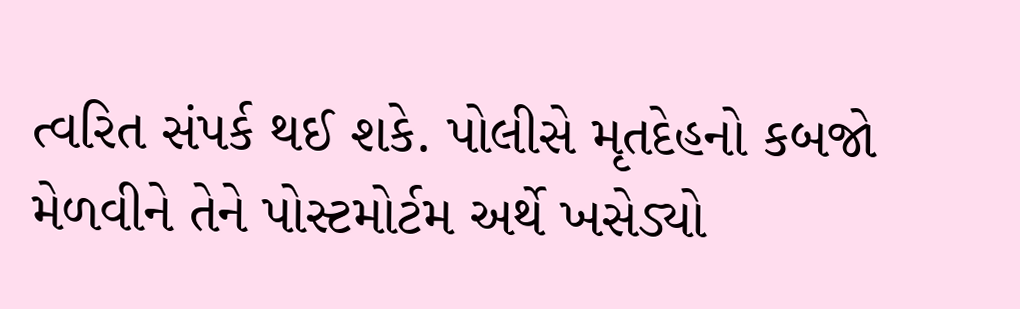ત્વરિત સંપર્ક થઈ શકે. પોલીસે મૃતદેહનો કબજો મેળવીને તેને પોસ્ટમોર્ટમ અર્થે ખસેડ્યો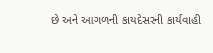છે અને આગળની કાયદેસરની કાર્યવાહી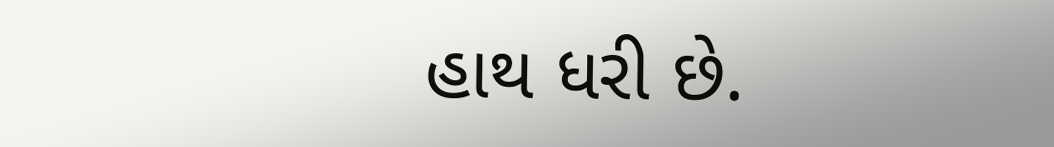હાથ ધરી છે.